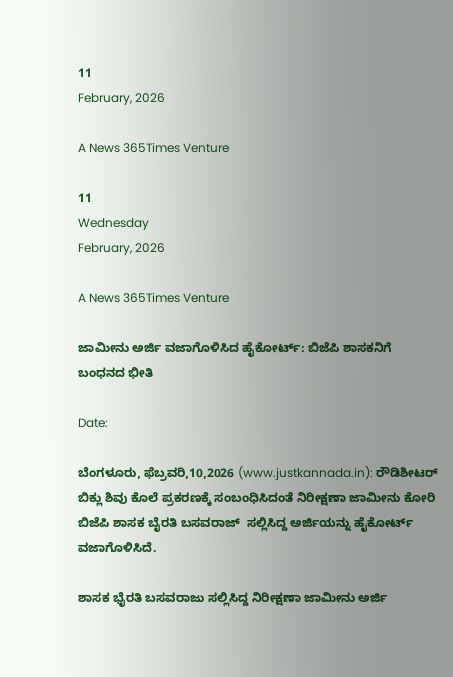11
February, 2026

A News 365Times Venture

11
Wednesday
February, 2026

A News 365Times Venture

ಜಾಮೀನು ಅರ್ಜಿ ವಜಾಗೊಳಿಸಿದ ಹೈಕೋರ್ಟ್: ಬಿಜೆಪಿ ಶಾಸಕನಿಗೆ ಬಂಧನದ ಭೀತಿ

Date:

ಬೆಂಗಳೂರು, ಫೆಬ್ರವರಿ,10,2026 (www.justkannada.in): ರೌಡಿಶೀಟರ್ ಬಿಕ್ಲು ಶಿವು ಕೊಲೆ ಪ್ರಕರಣಕ್ಕೆ ಸಂಬಂಧಿಸಿದಂತೆ ನಿರೀಕ್ಷಣಾ ಜಾಮೀನು ಕೋರಿ ಬಿಜೆಪಿ ಶಾಸಕ ಬೈರತಿ ಬಸವರಾಜ್  ಸಲ್ಲಿಸಿದ್ದ ಅರ್ಜಿಯನ್ನು ಹೈಕೋರ್ಟ್ ವಜಾಗೊಳಿಸಿದೆ.

ಶಾಸಕ ಭೈರತಿ ಬಸವರಾಜು ಸಲ್ಲಿಸಿದ್ದ ನಿರೀಕ್ಷಣಾ ಜಾಮೀನು ಅರ್ಜಿ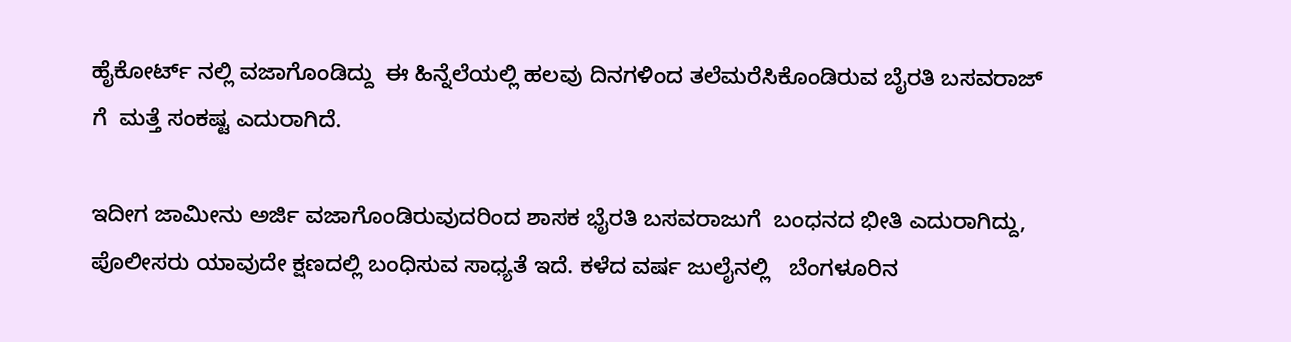ಹೈಕೋರ್ಟ್ ನಲ್ಲಿ ವಜಾ‌ಗೊಂಡಿದ್ದು  ಈ ಹಿನ್ನೆಲೆಯಲ್ಲಿ ಹಲವು ದಿನಗಳಿಂದ ತಲೆಮರೆಸಿಕೊಂಡಿರುವ ಬೈರತಿ ಬಸವರಾಜ್ ಗೆ  ಮತ್ತೆ ಸಂಕಷ್ಟ ಎದುರಾಗಿದೆ.

ಇದೀಗ ಜಾಮೀನು ಅರ್ಜಿ ವಜಾಗೊಂಡಿರುವುದರಿಂದ ಶಾಸಕ ಭೈರತಿ ಬಸವರಾಜುಗೆ  ಬಂಧನದ ಭೀತಿ ಎದುರಾಗಿದ್ದು, ಪೊಲೀಸರು ಯಾವುದೇ ಕ್ಷಣದಲ್ಲಿ ಬಂಧಿಸುವ ಸಾಧ್ಯತೆ ಇದೆ. ಕಳೆದ ವರ್ಷ ಜುಲೈನಲ್ಲಿ   ಬೆಂಗಳೂರಿನ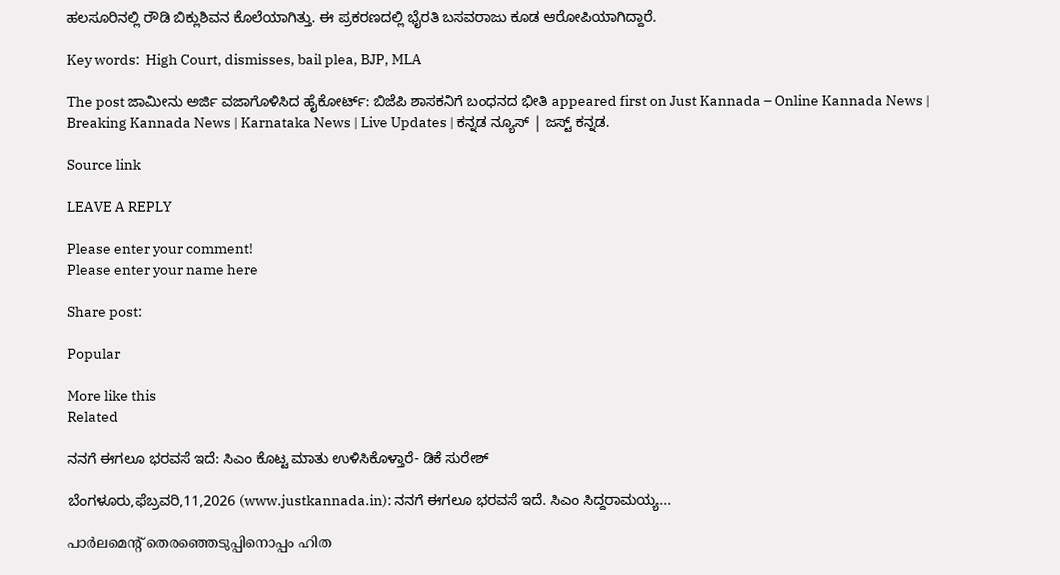ಹಲಸೂರಿನಲ್ಲಿ ರೌಡಿ ಬಿಕ್ಲುಶಿವನ ಕೊಲೆಯಾಗಿತ್ತು. ಈ ಪ್ರಕರಣದಲ್ಲಿ ಭೈರತಿ ಬಸವರಾಜು ಕೂಡ ಆರೋಪಿಯಾಗಿದ್ದಾರೆ.

Key words:  High Court, dismisses, bail plea, BJP, MLA

The post ಜಾಮೀನು ಅರ್ಜಿ ವಜಾಗೊಳಿಸಿದ ಹೈಕೋರ್ಟ್: ಬಿಜೆಪಿ ಶಾಸಕನಿಗೆ ಬಂಧನದ ಭೀತಿ appeared first on Just Kannada – Online Kannada News | Breaking Kannada News | Karnataka News | Live Updates | ಕನ್ನಡ ನ್ಯೂಸ್ | ಜಸ್ಟ್ ಕನ್ನಡ.

Source link

LEAVE A REPLY

Please enter your comment!
Please enter your name here

Share post:

Popular

More like this
Related

ನನಗೆ ಈಗಲೂ ಭರವಸೆ ಇದೆ: ಸಿಎಂ ಕೊಟ್ಟ ಮಾತು ಉಳಿಸಿಕೊಳ್ತಾರೆ- ಡಿಕೆ ಸುರೇಶ್

ಬೆಂಗಳೂರು,ಫೆಬ್ರವರಿ,11,2026 (www.justkannada.in): ನನಗೆ ಈಗಲೂ ಭರವಸೆ ಇದೆ. ಸಿಎಂ ಸಿದ್ದರಾಮಯ್ಯ...

പാർലമെന്റ് തെരഞ്ഞെടുപ്പിനൊപ്പം ഹിത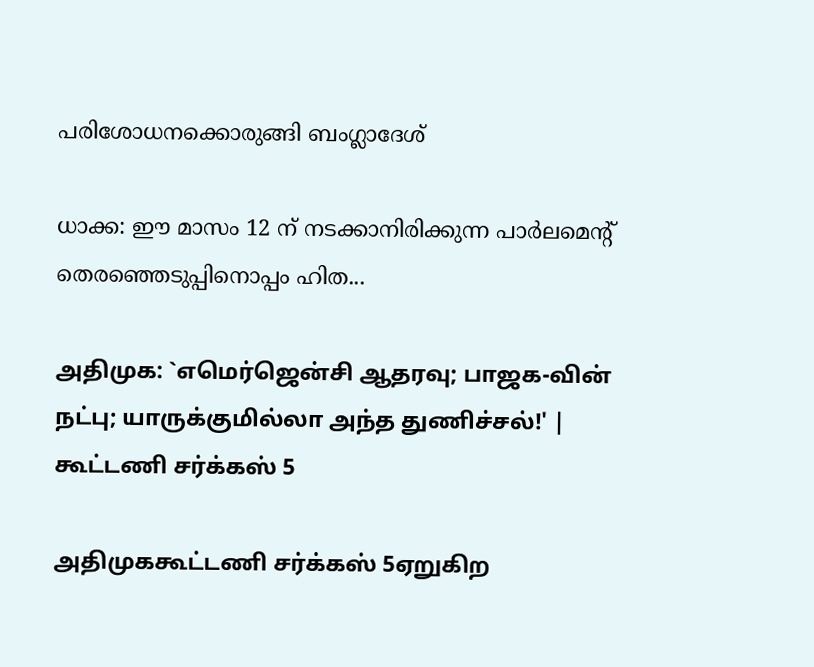പരിശോധനക്കൊരുങ്ങി ബംഗ്ലാദേശ്

ധാക്ക: ഈ മാസം 12 ന് നടക്കാനിരിക്കുന്ന പാർലമെന്റ് തെരഞ്ഞെടുപ്പിനൊപ്പം ഹിത...

அதிமுக: `எமெர்ஜென்சி ஆதரவு; பாஜக-வின் நட்பு; யாருக்குமில்லா அந்த துணிச்சல்!' | கூட்டணி சர்க்கஸ் 5

அதிமுககூட்டணி சர்க்கஸ் 5ஏறுகிற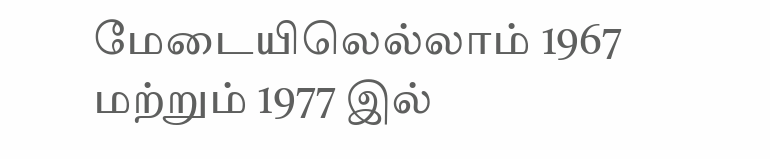மேடையிலெல்லாம் 1967 மற்றும் 1977 இல்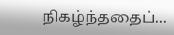நிகழ்ந்ததைப்...